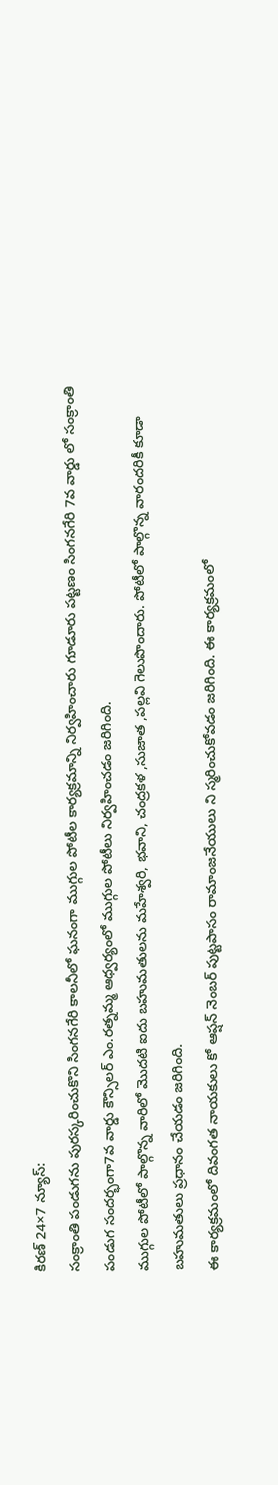కిరణ్ 24×7 న్యూస్:
సంక్రాంతి పండుగను పురస్కరించుకొని సింగనగేరి కాలనీలో ఘనంగా ముగ్గుల పోటీల కార్యక్రమాన్ని నిర్వహించారు గూడూరు పట్టణం సింగనగేరి 7వ వార్డు లో సంక్రాంతి పండుగ సందర్భంగా7వ వార్డు కౌన్సిలర్ ఎం.రత్నమ్మ ఆధ్వర్యంలో ముగ్గుల పోటీలు నిర్వహించడం జరిగింది.
ముగ్గుల పోటీలో పాల్గొన్న వారిలో మొదటి ఐదు బహుమతులను మహేశ్వరి, భవాని, చంద్రకళ ,సుజాత ,పల్లవి గెలుపొందారు. పోటీలో పాల్గొన్న వారందరికీ కూడా బహుమతులు ప్రధానం చేయడం జరిగింది.
ఈ కార్యక్రమంలో దివంగత నాయకులు కో ఆప్షన్ నెంబర్ పుట్టపాసం రామాంజనేయులు ని స్మరించుకోవడం జరిగింది. ఈ కార్యక్రమంలో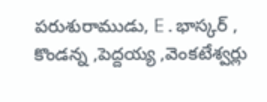పరుశురాముడు, E.భాస్కర్ , కొండన్న ,పెద్దయ్య ,వెంకటేశ్వర్లు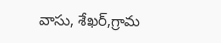వాసు, శేఖర్,గ్రామ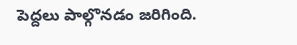పెద్దలు పాల్గొనడం జరిగింది.